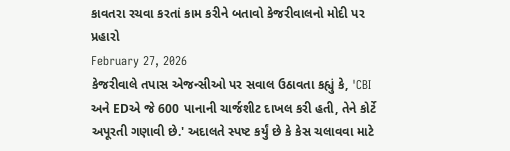કાવતરા રચવા કરતાં કામ કરીને બતાવો કેજરીવાલનો મોદી પર પ્રહારો
February 27, 2026
કેજરીવાલે તપાસ એજન્સીઓ પર સવાલ ઉઠાવતા કહ્યું કે, 'CBI અને EDએ જે 600 પાનાની ચાર્જશીટ દાખલ કરી હતી, તેને કોર્ટે અપૂરતી ગણાવી છે.' અદાલતે સ્પષ્ટ કર્યું છે કે કેસ ચલાવવા માટે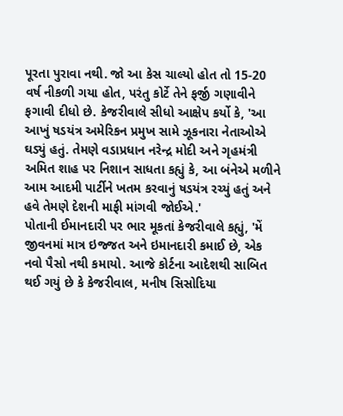પૂરતા પુરાવા નથી. જો આ કેસ ચાલ્યો હોત તો 15-20 વર્ષ નીકળી ગયા હોત, પરંતુ કોર્ટે તેને ફર્જી ગણાવીને ફગાવી દીધો છે. કેજરીવાલે સીધો આક્ષેપ કર્યો કે, 'આ આખું ષડયંત્ર અમેરિકન પ્રમુખ સામે ઝૂકનારા નેતાઓએ ઘડ્યું હતું. તેમણે વડાપ્રધાન નરેન્દ્ર મોદી અને ગૃહમંત્રી અમિત શાહ પર નિશાન સાધતા કહ્યું કે, આ બંનેએ મળીને આમ આદમી પાર્ટીને ખતમ કરવાનું ષડયંત્ર રચ્યું હતું અને હવે તેમણે દેશની માફી માંગવી જોઈએ.'
પોતાની ઈમાનદારી પર ભાર મૂકતાં કેજરીવાલે કહ્યું, 'મેં જીવનમાં માત્ર ઇજ્જત અને ઇમાનદારી કમાઈ છે, એક નવો પૈસો નથી કમાયો. આજે કોર્ટના આદેશથી સાબિત થઈ ગયું છે કે કેજરીવાલ, મનીષ સિસોદિયા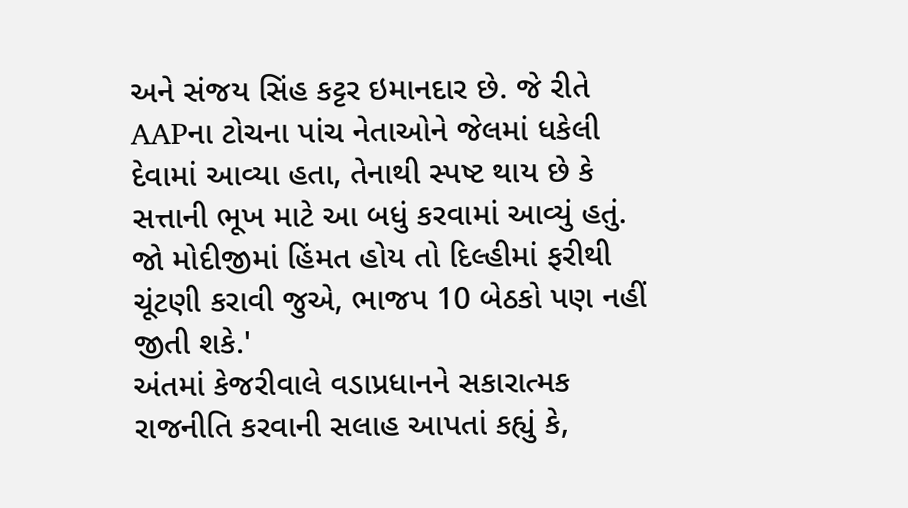અને સંજય સિંહ કટ્ટર ઇમાનદાર છે. જે રીતે AAPના ટોચના પાંચ નેતાઓને જેલમાં ધકેલી દેવામાં આવ્યા હતા, તેનાથી સ્પષ્ટ થાય છે કે સત્તાની ભૂખ માટે આ બધું કરવામાં આવ્યું હતું. જો મોદીજીમાં હિંમત હોય તો દિલ્હીમાં ફરીથી ચૂંટણી કરાવી જુએ, ભાજપ 10 બેઠકો પણ નહીં જીતી શકે.'
અંતમાં કેજરીવાલે વડાપ્રધાનને સકારાત્મક રાજનીતિ કરવાની સલાહ આપતાં કહ્યું કે,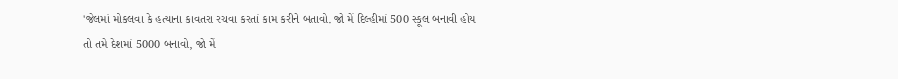'જેલમાં મોકલવા કે હત્યાના કાવતરા રચવા કરતાં કામ કરીને બતાવો. જો મેં દિલ્હીમાં 500 સ્કૂલ બનાવી હોય તો તમે દેશમાં 5000 બનાવો, જો મેં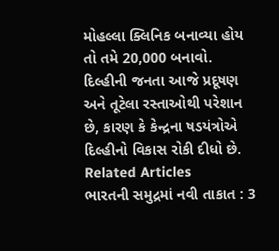મોહલ્લા ક્લિનિક બનાવ્યા હોય તો તમે 20,000 બનાવો. દિલ્હીની જનતા આજે પ્રદૂષણ અને તૂટેલા રસ્તાઓથી પરેશાન છે, કારણ કે કેન્દ્રના ષડયંત્રોએ દિલ્હીનો વિકાસ રોકી દીધો છે.
Related Articles
ભારતની સમુદ્રમાં નવી તાકાત : 3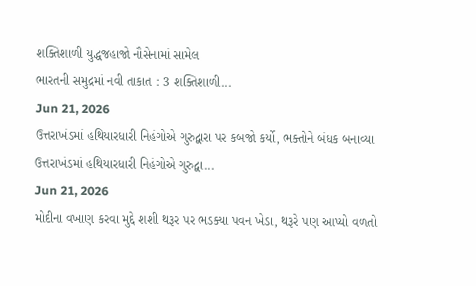શક્તિશાળી યુદ્ધજહાજો નૌસેનામાં સામેલ
ભારતની સમુદ્રમાં નવી તાકાત : 3 શક્તિશાળી...
Jun 21, 2026
ઉત્તરાખંડમાં હથિયારધારી નિહંગોએ ગુરુદ્વારા પર કબજો કર્યો, ભક્તોને બંધક બનાવ્યા
ઉત્તરાખંડમાં હથિયારધારી નિહંગોએ ગુરુદ્વા...
Jun 21, 2026
મોદીના વખાણ કરવા મુદ્દે શશી થરૂર પર ભડક્યા પવન ખેડા, થરૂરે પણ આપ્યો વળતો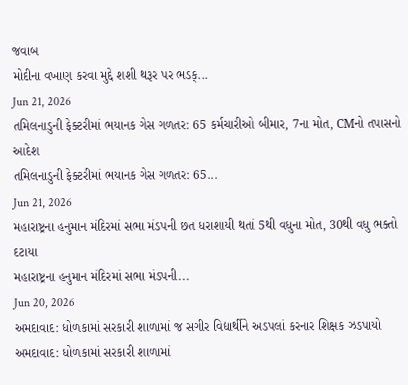જવાબ
મોદીના વખાણ કરવા મુદ્દે શશી થરૂર પર ભડક્...
Jun 21, 2026
તમિલનાડુની ફેક્ટરીમાં ભયાનક ગેસ ગળતર: 65 કર્મચારીઓ બીમાર, 7ના મોત, CMનો તપાસનો આદેશ
તમિલનાડુની ફેક્ટરીમાં ભયાનક ગેસ ગળતર: 65...
Jun 21, 2026
મહારાષ્ટ્રના હનુમાન મંદિરમાં સભા મંડપની છત ધરાશાયી થતાં 5થી વધુના મોત, 30થી વધુ ભક્તો દટાયા
મહારાષ્ટ્રના હનુમાન મંદિરમાં સભા મંડપની...
Jun 20, 2026
અમદાવાદ: ધોળકામાં સરકારી શાળામાં જ સગીર વિદ્યાર્થીને અડપલાં કરનાર શિક્ષક ઝડપાયો
અમદાવાદ: ધોળકામાં સરકારી શાળામાં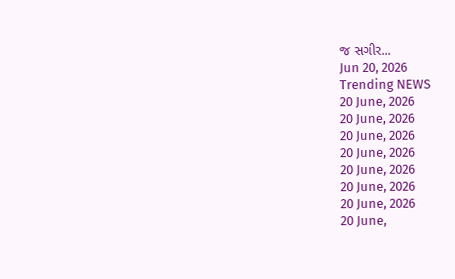જ સગીર...
Jun 20, 2026
Trending NEWS
20 June, 2026
20 June, 2026
20 June, 2026
20 June, 2026
20 June, 2026
20 June, 2026
20 June, 2026
20 June,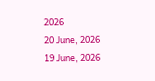2026
20 June, 2026
19 June, 2026